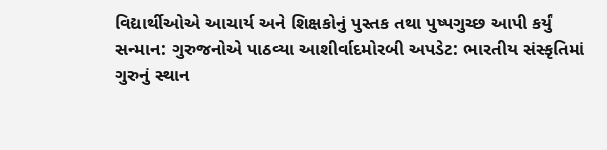વિદ્યાર્થીઓએ આચાર્ય અને શિક્ષકોનું પુસ્તક તથા પુષ્પગુચ્છ આપી કર્યું સન્માન: ગુરુજનોએ પાઠવ્યા આશીર્વાદમોરબી અપડેટ: ભારતીય સંસ્કૃતિમાં ગુરુનું સ્થાન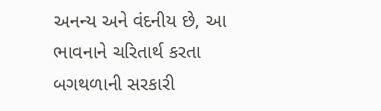અનન્ય અને વંદનીય છે, આ ભાવનાને ચરિતાર્થ કરતા બગથળાની સરકારી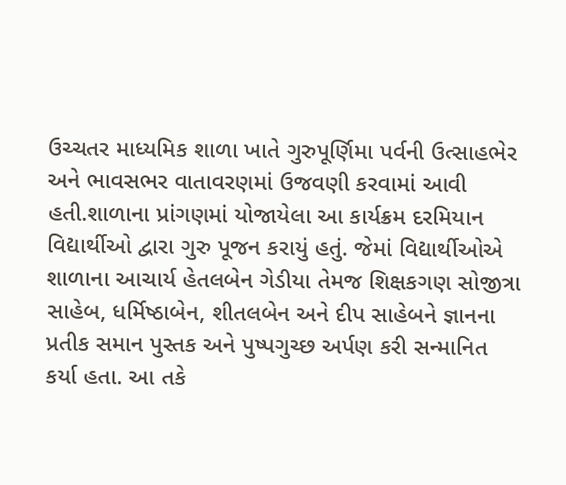ઉચ્ચતર માધ્યમિક શાળા ખાતે ગુરુપૂર્ણિમા પર્વની ઉત્સાહભેર અને ભાવસભર વાતાવરણમાં ઉજવણી કરવામાં આવી હતી.શાળાના પ્રાંગણમાં યોજાયેલા આ કાર્યક્રમ દરમિયાન વિદ્યાર્થીઓ દ્વારા ગુરુ પૂજન કરાયું હતું. જેમાં વિદ્યાર્થીઓએ શાળાના આચાર્ય હેતલબેન ગેડીયા તેમજ શિક્ષકગણ સોજીત્રા સાહેબ, ધર્મિષ્ઠાબેન, શીતલબેન અને દીપ સાહેબને જ્ઞાનના પ્રતીક સમાન પુસ્તક અને પુષ્પગુચ્છ અર્પણ કરી સન્માનિત કર્યા હતા. આ તકે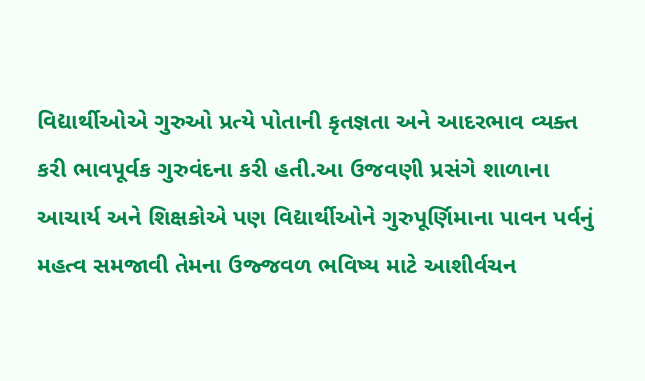વિદ્યાર્થીઓએ ગુરુઓ પ્રત્યે પોતાની કૃતજ્ઞતા અને આદરભાવ વ્યક્ત કરી ભાવપૂર્વક ગુરુવંદના કરી હતી.આ ઉજવણી પ્રસંગે શાળાના આચાર્ય અને શિક્ષકોએ પણ વિદ્યાર્થીઓને ગુરુપૂર્ણિમાના પાવન પર્વનું મહત્વ સમજાવી તેમના ઉજ્જવળ ભવિષ્ય માટે આશીર્વચન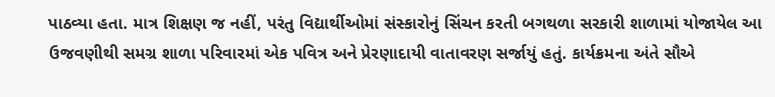પાઠવ્યા હતા. માત્ર શિક્ષણ જ નહીં, પરંતુ વિદ્યાર્થીઓમાં સંસ્કારોનું સિંચન કરતી બગથળા સરકારી શાળામાં યોજાયેલ આ ઉજવણીથી સમગ્ર શાળા પરિવારમાં એક પવિત્ર અને પ્રેરણાદાયી વાતાવરણ સર્જાયું હતું. કાર્યક્રમના અંતે સૌએ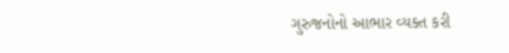ગુરુજનોનો આભાર વ્યક્ત કરી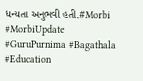ધન્યતા અનુભવી હતી.#Morbi #MorbiUpdate #GuruPurnima #Bagathala #Education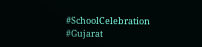#SchoolCelebration #Gujarat